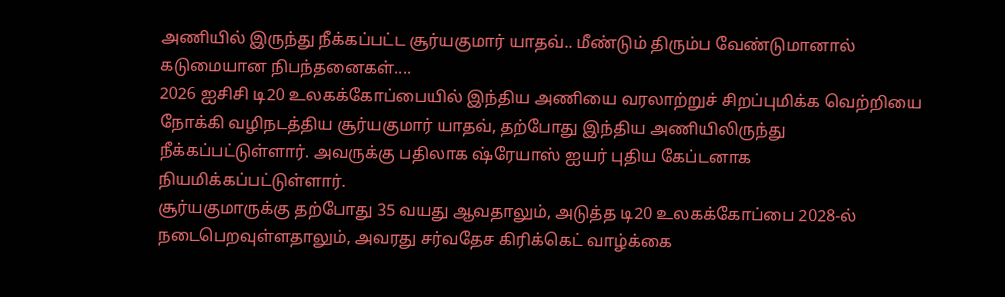அணியில் இருந்து நீக்கப்பட்ட சூர்யகுமார் யாதவ்.. மீண்டும் திரும்ப வேண்டுமானால் கடுமையான நிபந்தனைகள்....
2026 ஐசிசி டி20 உலகக்கோப்பையில் இந்திய அணியை வரலாற்றுச் சிறப்புமிக்க வெற்றியை நோக்கி வழிநடத்திய சூர்யகுமார் யாதவ், தற்போது இந்திய அணியிலிருந்து நீக்கப்பட்டுள்ளார். அவருக்கு பதிலாக ஷ்ரேயாஸ் ஐயர் புதிய கேப்டனாக நியமிக்கப்பட்டுள்ளார்.
சூர்யகுமாருக்கு தற்போது 35 வயது ஆவதாலும், அடுத்த டி20 உலகக்கோப்பை 2028-ல் நடைபெறவுள்ளதாலும், அவரது சர்வதேச கிரிக்கெட் வாழ்க்கை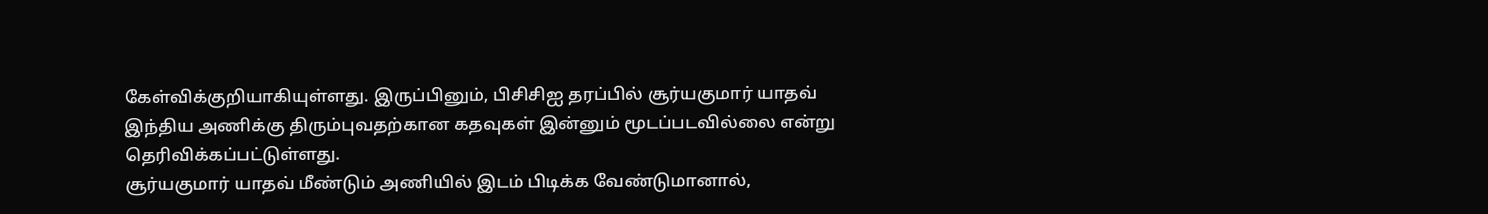கேள்விக்குறியாகியுள்ளது. இருப்பினும், பிசிசிஐ தரப்பில் சூர்யகுமார் யாதவ் இந்திய அணிக்கு திரும்புவதற்கான கதவுகள் இன்னும் மூடப்படவில்லை என்று தெரிவிக்கப்பட்டுள்ளது.
சூர்யகுமார் யாதவ் மீண்டும் அணியில் இடம் பிடிக்க வேண்டுமானால்,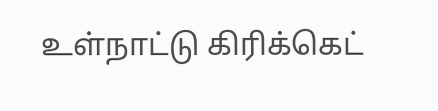உள்நாட்டு கிரிக்கெட்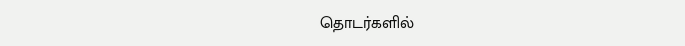தொடர்களில்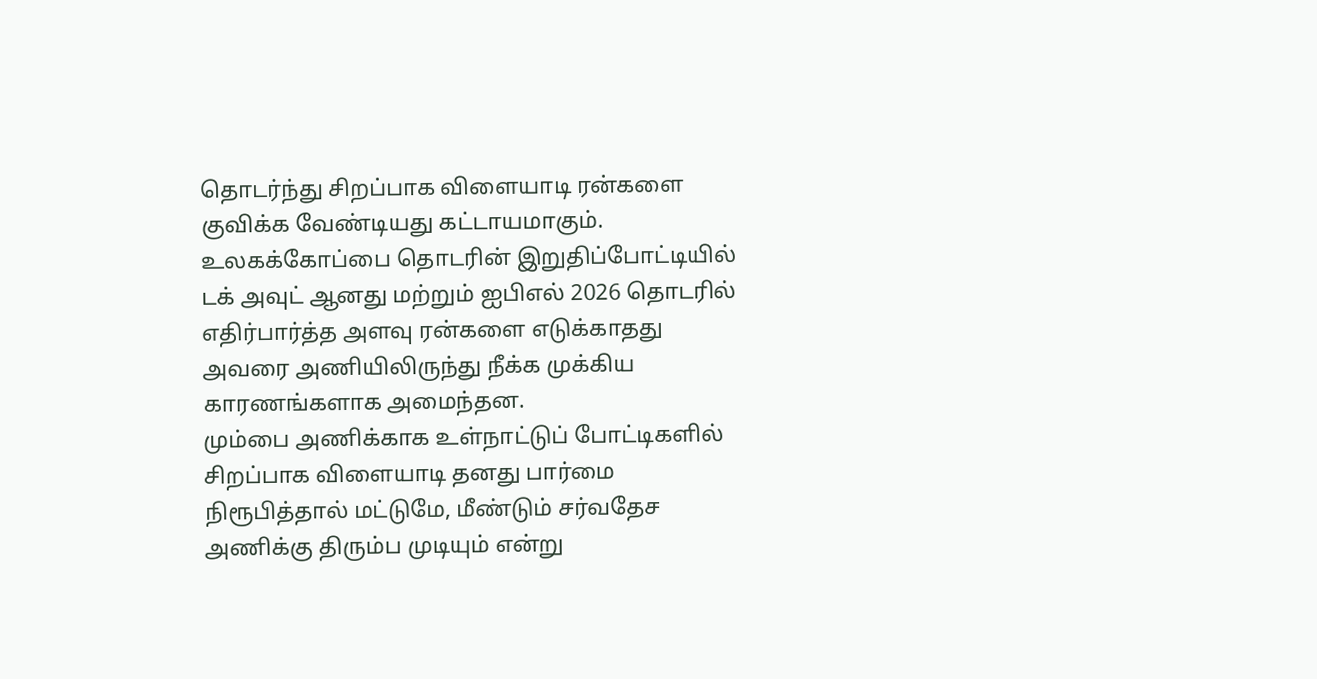தொடர்ந்து சிறப்பாக விளையாடி ரன்களை குவிக்க வேண்டியது கட்டாயமாகும். உலகக்கோப்பை தொடரின் இறுதிப்போட்டியில் டக் அவுட் ஆனது மற்றும் ஐபிஎல் 2026 தொடரில் எதிர்பார்த்த அளவு ரன்களை எடுக்காதது அவரை அணியிலிருந்து நீக்க முக்கிய காரணங்களாக அமைந்தன.
மும்பை அணிக்காக உள்நாட்டுப் போட்டிகளில் சிறப்பாக விளையாடி தனது பார்மை நிரூபித்தால் மட்டுமே, மீண்டும் சர்வதேச அணிக்கு திரும்ப முடியும் என்று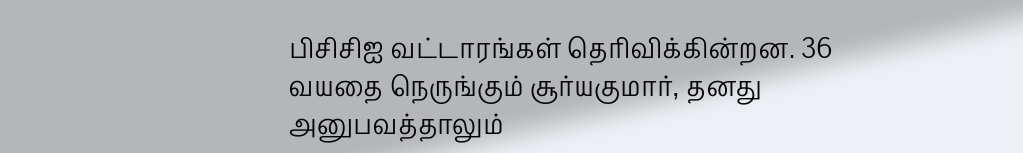பிசிசிஐ வட்டாரங்கள் தெரிவிக்கின்றன. 36 வயதை நெருங்கும் சூர்யகுமார், தனது அனுபவத்தாலும்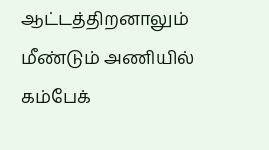ஆட்டத்திறனாலும் மீண்டும் அணியில் கம்பேக்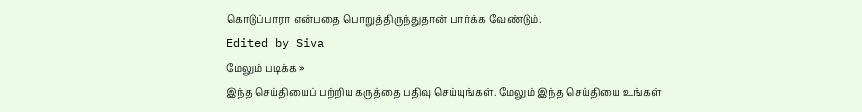கொடுப்பாரா என்பதை பொறுத்திருந்துதான் பார்க்க வேண்டும்.
Edited by Siva
மேலும் படிக்க »
இந்த செய்தியைப் பற்றிய கருத்தை பதிவு செய்யுங்கள். மேலும் இந்த செய்தியை உங்கள்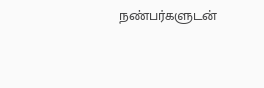நண்பர்களுடன்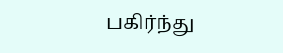பகிர்ந்து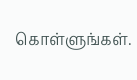கொள்ளுங்கள்.